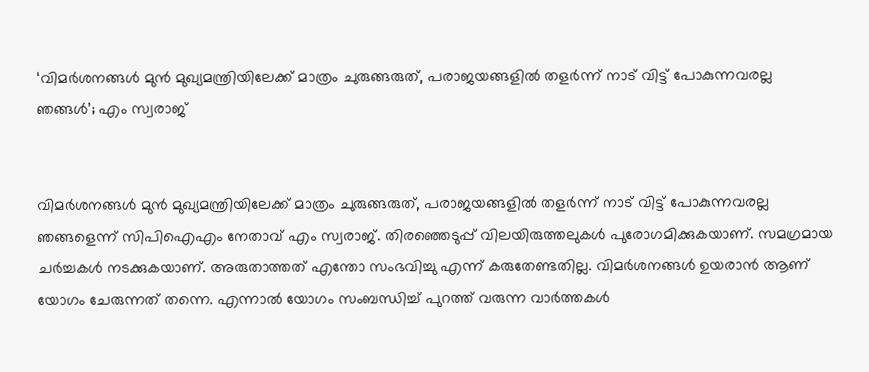‘വിമർശനങ്ങൾ മുൻ മുഖ്യമന്ത്രിയിലേക്ക് മാത്രം ചുരുങ്ങരുത്, പരാജയങ്ങളിൽ തളർന്ന് നാട് വിട്ട് പോകുന്നവരല്ല ഞങ്ങൾ’; എം സ്വരാജ്


വിമർശനങ്ങൾ മുൻ മുഖ്യമന്ത്രിയിലേക്ക് മാത്രം ചുരുങ്ങരുത്, പരാജയങ്ങളിൽ തളർന്ന് നാട് വിട്ട് പോകുന്നവരല്ല ഞങ്ങളെന്ന് സിപിഐഎം നേതാവ് എം സ്വരാജ്. തിരഞ്ഞെടുപ്പ് വിലയിരുത്തലുകൾ പുരോഗമിക്കുകയാണ്. സമഗ്രമായ ചർച്ചകൾ നടക്കുകയാണ്. അരുതാത്തത് എന്തോ സംഭവിച്ചു എന്ന് കരുതേണ്ടതില്ല. വിമർശനങ്ങൾ ഉയരാൻ ആണ് യോഗം ചേരുന്നത് തന്നെ. എന്നാൽ യോഗം സംബന്ധിച്ച് പുറത്ത് വരുന്ന വാർത്തകൾ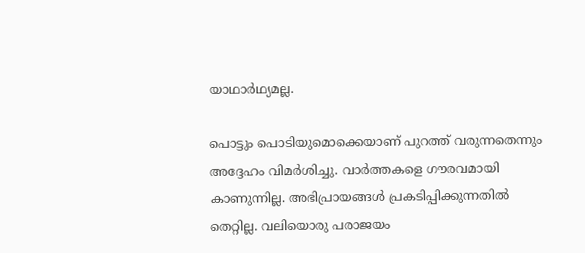യാഥാർഥ്യമല്ല.

പൊട്ടും പൊടിയുമൊക്കെയാണ് പുറത്ത് വരുന്നതെന്നും അദ്ദേഹം വിമർശിച്ചു. വാർത്തകളെ ഗൗരവമായി കാണുന്നില്ല. അഭിപ്രായങ്ങൾ പ്രകടിപ്പിക്കുന്നതിൽ തെറ്റില്ല. വലിയൊരു പരാജയം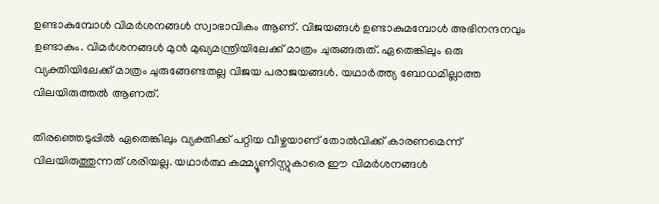ഉണ്ടാകുമ്പോൾ വിമർശനങ്ങൾ സ്വാഭാവികം ആണ്. വിജയങ്ങൾ ഉണ്ടാകുമമ്പോൾ അഭിനന്ദനവും ഉണ്ടാകും. വിമർശനങ്ങൾ മുൻ മുഖ്യമന്ത്രിയിലേക്ക് മാത്രം ചുരുങ്ങരുത്. ഏതെങ്കിലും ഒരു വ്യക്തിയിലേക്ക് മാത്രം ചുരുങ്ങേണ്ടതല്ല വിജയ പരാജയങ്ങൾ. യഥാർത്ത്യ ബോധമില്ലാത്ത വിലയിരുത്തൽ ആണത്.

തിരഞ്ഞെടുപ്പിൽ ഏതെങ്കിലും വ്യക്തിക്ക് പറ്റിയ വീഴ്ചയാണ് തോൽവിക്ക് കാരണമെന്ന് വിലയിരുത്തുന്നത് ശരിയല്ല. യഥാർത്ഥ കമ്മ്യൂണിസ്റ്റുകാരെ ഈ വിമർശനങ്ങൾ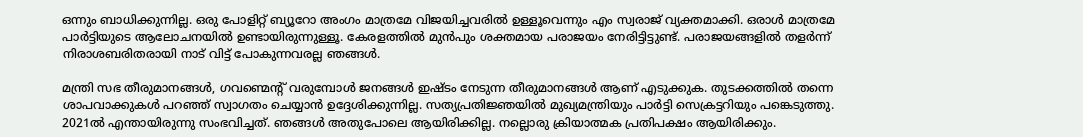ഒന്നും ബാധിക്കുന്നില്ല. ഒരു പോളിറ്റ് ബ്യൂറോ അംഗം മാത്രമേ വിജയിച്ചവരിൽ ഉള്ളൂവെന്നും എം സ്വരാജ് വ്യക്തമാക്കി. ഒരാൾ മാത്രമേ പാർട്ടിയുടെ ആലോചനയിൽ ഉണ്ടായിരുന്നുള്ളൂ. കേരളത്തിൽ മുൻപും ശക്തമായ പരാജയം നേരിട്ടിട്ടുണ്ട്. പരാജയങ്ങളിൽ തളർന്ന് നിരാശബരിതരായി നാട് വിട്ട് പോകുന്നവരല്ല ഞങ്ങൾ.

മന്ത്രി സഭ തീരുമാനങ്ങൾ, ഗവണ്മെന്റ് വരുമ്പോൾ ജനങ്ങൾ ഇഷ്ടം നേടുന്ന തീരുമാനങ്ങൾ ആണ് എടുക്കുക. തുടക്കത്തിൽ തന്നെ ശാപവാക്കുകൾ പറഞ്ഞ് സ്വാഗതം ചെയ്യാൻ ഉദ്ദേശിക്കുന്നില്ല. സത്യപ്രതിജ്ഞയിൽ മുഖ്യമന്ത്രിയും പാർട്ടി സെക്രട്ടറിയും പങ്കെടുത്തു. 2021ൽ എന്തായിരുന്നു സംഭവിച്ചത്. ഞങ്ങൾ അതുപോലെ ആയിരിക്കില്ല. നല്ലൊരു ക്രിയാത്മക പ്രതിപക്ഷം ആയിരിക്കും.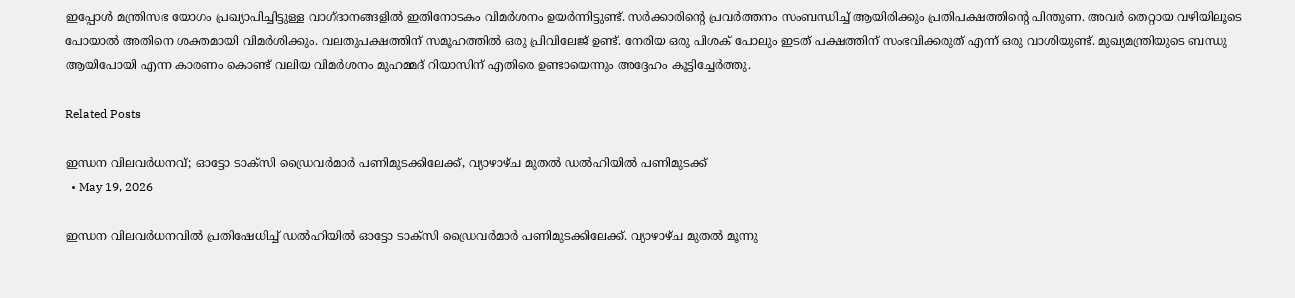ഇപ്പോൾ മന്ത്രിസഭ യോഗം പ്രഖ്യാപിച്ചിട്ടുള്ള വാഗ്ദാനങ്ങളിൽ ഇതിനോടകം വിമർശനം ഉയർന്നിട്ടുണ്ട്. സർക്കാരിന്റെ പ്രവർത്തനം സംബന്ധിച്ച് ആയിരിക്കും പ്രതിപക്ഷത്തിന്റെ പിന്തുണ. അവർ തെറ്റായ വഴിയിലൂടെ പോയാൽ അതിനെ ശക്തമായി വിമർശിക്കും. വലതുപക്ഷത്തിന് സമൂഹത്തിൽ ഒരു പ്രിവിലേജ് ഉണ്ട്. നേരിയ ഒരു പിശക് പോലും ഇടത് പക്ഷത്തിന് സംഭവിക്കരുത് എന്ന് ഒരു വാശിയുണ്ട്. മുഖ്യമന്ത്രിയുടെ ബന്ധു ആയിപോയി എന്ന കാരണം കൊണ്ട് വലിയ വിമർശനം മുഹമ്മദ്‌ റിയാസിന് എതിരെ ഉണ്ടായെന്നും അദ്ദേഹം കൂട്ടിച്ചേർത്തു.

Related Posts

ഇന്ധന വിലവർധനവ്; ഓട്ടോ ടാക്സി ഡ്രൈവർമാർ പണിമുടക്കിലേക്ക്, വ്യാഴാഴ്ച മുതൽ ഡൽഹിയിൽ പണിമുടക്ക്
  • May 19, 2026

ഇന്ധന വിലവർധനവിൽ പ്രതിഷേധിച്ച് ഡൽഹിയിൽ ഓട്ടോ ടാക്സി ഡ്രൈവർമാർ പണിമുടക്കിലേക്ക്. വ്യാഴാഴ്ച മുതൽ മൂന്നു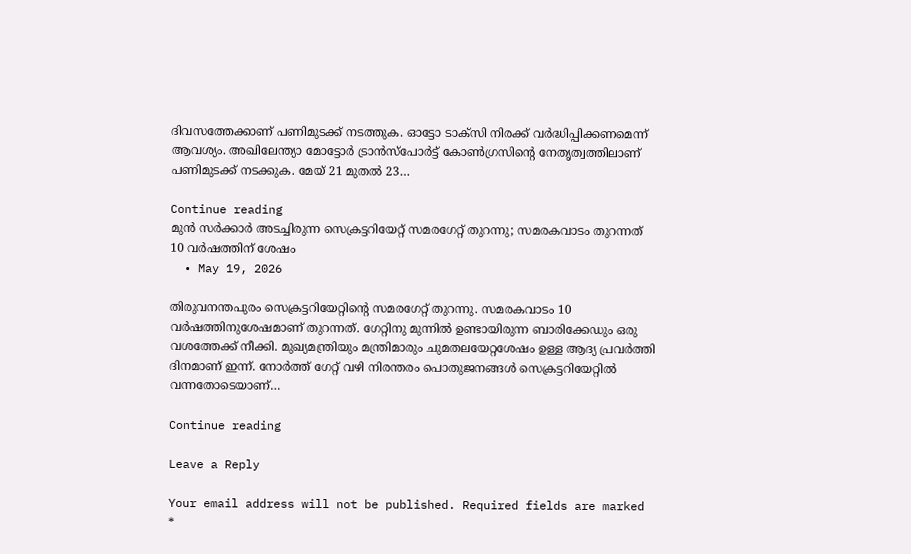ദിവസത്തേക്കാണ് പണിമുടക്ക് നടത്തുക. ഓട്ടോ ടാക്സി നിരക്ക് വർദ്ധിപ്പിക്കണമെന്ന് ആവശ്യം. അഖിലേന്ത്യാ മോട്ടോർ ട്രാൻസ്‌പോർട്ട് കോൺഗ്രസിൻ്റെ നേതൃത്വത്തിലാണ് പണിമുടക്ക് നടക്കുക. മേയ്‌ 21 മുതൽ 23…

Continue reading
മുൻ സർക്കാർ അടച്ചിരുന്ന സെക്രട്ടറിയേറ്റ് സമരഗേറ്റ് തുറന്നു; സമരകവാടം തുറന്നത് 10 വർഷത്തിന് ശേഷം
  • May 19, 2026

തിരുവനന്തപുരം സെക്രട്ടറിയേറ്റിന്റെ സമരഗേറ്റ് തുറന്നു. സമരകവാടം 10 വർഷത്തിനുശേഷമാണ് തുറന്നത്. ഗേറ്റിനു മുന്നിൽ ഉണ്ടായിരുന്ന ബാരിക്കേഡും ഒരു വശത്തേക്ക് നീക്കി. മുഖ്യമന്ത്രിയും മന്ത്രിമാരും ചുമതലയേറ്റശേഷം ഉള്ള ആദ്യ പ്രവർത്തി ദിനമാണ് ഇന്ന്. നോർത്ത് ഗേറ്റ് വഴി നിരന്തരം പൊതുജനങ്ങൾ സെക്രട്ടറിയേറ്റിൽ വന്നതോടെയാണ്…

Continue reading

Leave a Reply

Your email address will not be published. Required fields are marked *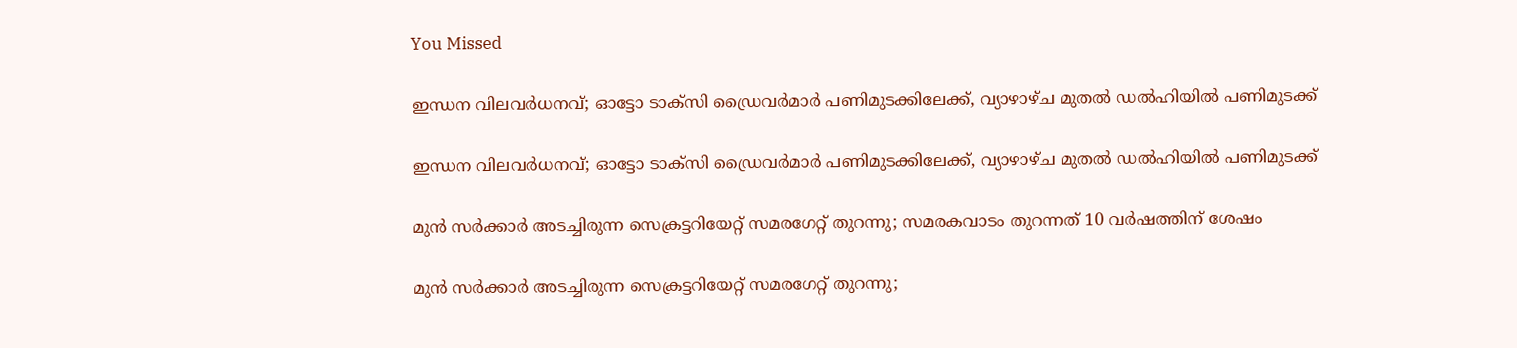You Missed

ഇന്ധന വിലവർധനവ്; ഓട്ടോ ടാക്സി ഡ്രൈവർമാർ പണിമുടക്കിലേക്ക്, വ്യാഴാഴ്ച മുതൽ ഡൽഹിയിൽ പണിമുടക്ക്

ഇന്ധന വിലവർധനവ്; ഓട്ടോ ടാക്സി ഡ്രൈവർമാർ പണിമുടക്കിലേക്ക്, വ്യാഴാഴ്ച മുതൽ ഡൽഹിയിൽ പണിമുടക്ക്

മുൻ സർക്കാർ അടച്ചിരുന്ന സെക്രട്ടറിയേറ്റ് സമരഗേറ്റ് തുറന്നു; സമരകവാടം തുറന്നത് 10 വർഷത്തിന് ശേഷം

മുൻ സർക്കാർ അടച്ചിരുന്ന സെക്രട്ടറിയേറ്റ് സമരഗേറ്റ് തുറന്നു;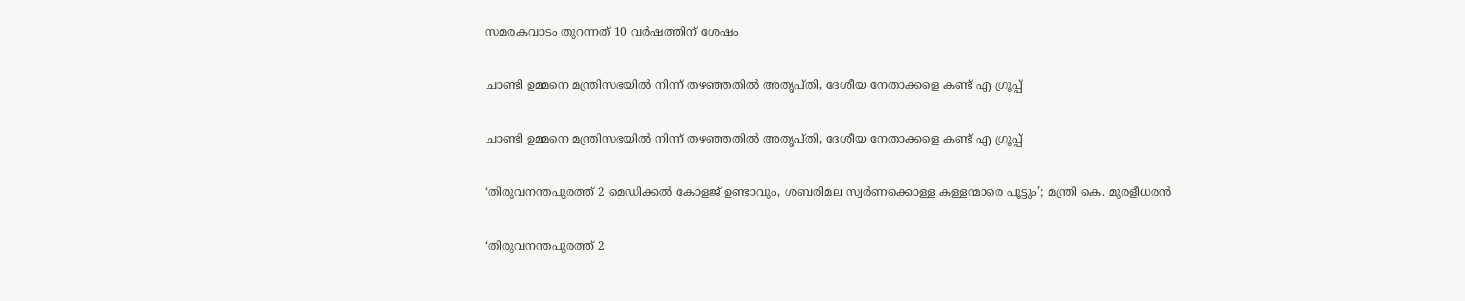സമരകവാടം തുറന്നത് 10 വർഷത്തിന് ശേഷം

ചാണ്ടി ഉമ്മനെ മന്ത്രിസഭയിൽ നിന്ന് തഴഞ്ഞതിൽ അതൃപ്തി, ദേശീയ നേതാക്കളെ കണ്ട് എ ഗ്രൂപ്പ്

ചാണ്ടി ഉമ്മനെ മന്ത്രിസഭയിൽ നിന്ന് തഴഞ്ഞതിൽ അതൃപ്തി, ദേശീയ നേതാക്കളെ കണ്ട് എ ഗ്രൂപ്പ്

‘തിരുവനന്തപുരത്ത് 2 മെഡിക്കൽ കോളജ് ഉണ്ടാവും, ശബരിമല സ്വർണക്കൊള്ള കള്ളന്മാരെ പൂട്ടും’; മന്ത്രി കെ. മുരളീധരൻ

‘തിരുവനന്തപുരത്ത് 2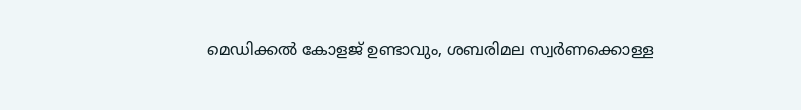മെഡിക്കൽ കോളജ് ഉണ്ടാവും, ശബരിമല സ്വർണക്കൊള്ള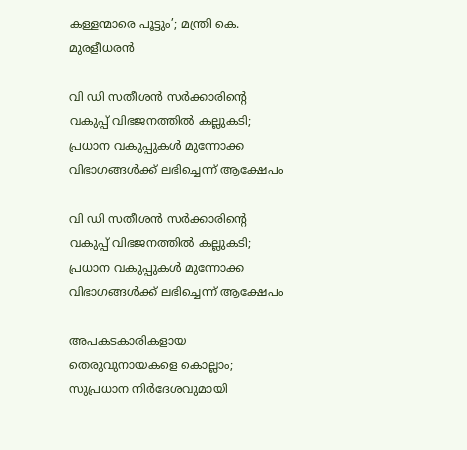കള്ളന്മാരെ പൂട്ടും’; മന്ത്രി കെ. മുരളീധരൻ

വി ഡി സതീശന്‍ സര്‍ക്കാരിന്റെ വകുപ്പ് വിഭജനത്തില്‍ കല്ലുകടി; പ്രധാന വകുപ്പുകള്‍ മുന്നോക്ക വിഭാഗങ്ങള്‍ക്ക് ലഭിച്ചെന്ന് ആക്ഷേപം

വി ഡി സതീശന്‍ സര്‍ക്കാരിന്റെ വകുപ്പ് വിഭജനത്തില്‍ കല്ലുകടി; പ്രധാന വകുപ്പുകള്‍ മുന്നോക്ക വിഭാഗങ്ങള്‍ക്ക് ലഭിച്ചെന്ന് ആക്ഷേപം

അപകടകാരികളായ തെരുവുനായകളെ കൊല്ലാം; സുപ്രധാന നിര്‍ദേശവുമായി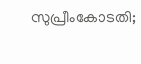സുപ്രീംകോടതി;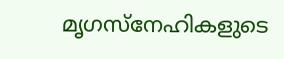മൃഗസ്നേഹികളുടെ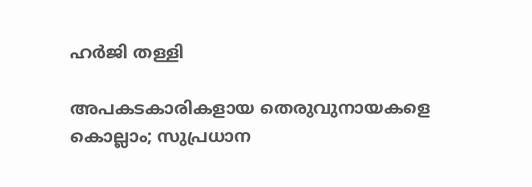ഹര്‍ജി തള്ളി

അപകടകാരികളായ തെരുവുനായകളെ കൊല്ലാം; സുപ്രധാന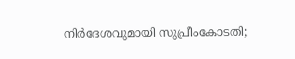നിര്‍ദേശവുമായി സുപ്രീംകോടതി;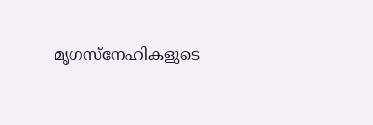മൃഗസ്നേഹികളുടെ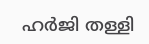ഹര്‍ജി തള്ളി